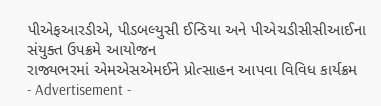પીએફઆરડીએ, પીડબલ્યુસી ઈન્ડિયા અને પીએચડીસીસીઆઈના સંયુક્ત ઉપક્રમે આયોજન
રાજ્યભરમાં એમએસએમઈને પ્રોત્સાહન આપવા વિવિધ કાર્યક્રમ
- Advertisement -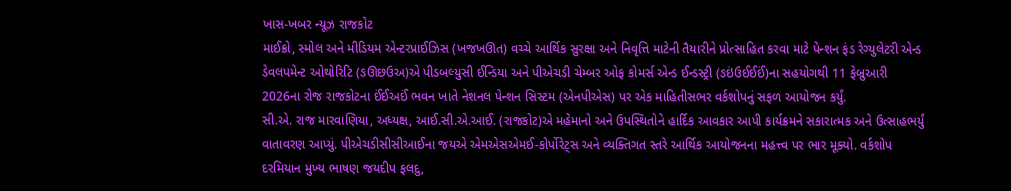ખાસ-ખબર ન્યૂઝ રાજકોટ
માઈક્રો, સ્મોલ અને મીડિયમ એન્ટરપ્રાઈઝિસ (ખજખઊત) વચ્ચે આર્થિક સુરક્ષા અને નિવૃત્તિ માટેની તૈયારીને પ્રોત્સાહિત કરવા માટે પેન્શન ફંડ રેગ્યુલેટરી એન્ડ ડેવલપમેન્ટ ઓથોરિટિ (ઙઊછઉઅ)એ પીડબલ્યુસી ઈન્ડિયા અને પીએચડી ચેમ્બર ઓફ કોમર્સ એન્ડ ઈન્ડસ્ટ્રી (ઙઇંઉઈઈઈં)ના સહયોગથી 11 ફેબ્રુઆરી 2026ના રોજ રાજકોટના ઈંઈઅઈં ભવન ખાતે નેશનલ પેન્શન સિસ્ટમ (એનપીએસ) પર એક માહિતીસભર વર્કશોપનું સફળ આયોજન કર્યું.
સી.એ. રાજ મારવાણિયા, અધ્યક્ષ, આઈ.સી.એ.આઈ. (રાજકોટ)એ મહેમાનો અને ઉપસ્થિતોને હાર્દિક આવકાર આપી કાર્યક્રમને સકારાત્મક અને ઉત્સાહભર્યું વાતાવરણ આપ્યું. પીએચડીસીસીઆઈના જયએ એમએસએમઈ-કોર્પોરેટ્સ અને વ્યક્તિગત સ્તરે આર્થિક આયોજનના મહત્ત્વ પર ભાર મૂક્યો. વર્કશોપ દરમિયાન મુખ્ય ભાષણ જયદીપ ફલદુ,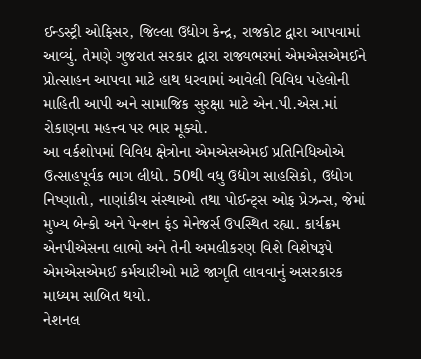ઈન્ડસ્ટ્રી ઓફિસર, જિલ્લા ઉદ્યોગ કેન્દ્ર, રાજકોટ દ્વારા આપવામાં આવ્યું. તેમણે ગુજરાત સરકાર દ્વારા રાજ્યભરમાં એમએસએમઈને પ્રોત્સાહન આપવા માટે હાથ ધરવામાં આવેલી વિવિધ પહેલોની માહિતી આપી અને સામાજિક સુરક્ષા માટે એન.પી.એસ.માં રોકાણના મહત્ત્વ પર ભાર મૂક્યો.
આ વર્કશોપમાં વિવિધ ક્ષેત્રોના એમએસએમઈ પ્રતિનિધિઓએ ઉત્સાહપૂર્વક ભાગ લીધો. 50થી વધુ ઉદ્યોગ સાહસિકો, ઉદ્યોગ નિષ્ણાતો, નાણાંકીય સંસ્થાઓ તથા પોઈન્ટ્સ ઓફ પ્રેઝન્સ, જેમાં મુખ્ય બેન્કો અને પેન્શન ફંડ મેનેજર્સ ઉપસ્થિત રહ્યા. કાર્યક્રમ એનપીએસના લાભો અને તેની અમલીકરણ વિશે વિશેષરૂપે એમએસએમઈ કર્મચારીઓ માટે જાગૃતિ લાવવાનું અસરકારક માધ્યમ સાબિત થયો.
નેશનલ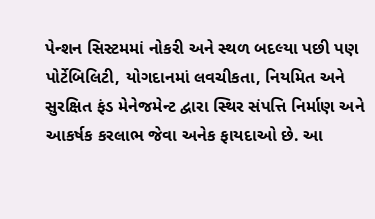પેન્શન સિસ્ટમમાં નોકરી અને સ્થળ બદલ્યા પછી પણ પોર્ટેબિલિટી, યોગદાનમાં લવચીકતા, નિયમિત અને સુરક્ષિત ફંડ મેનેજમેન્ટ દ્વારા સ્થિર સંપત્તિ નિર્માણ અને આકર્ષક કરલાભ જેવા અનેક ફાયદાઓ છે. આ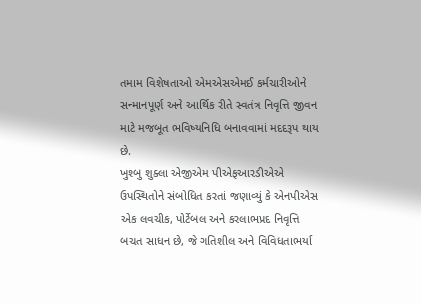તમામ વિશેષતાઓ એમએસએમઈ કર્મચારીઓને સન્માનપૂર્ણ અને આર્થિક રીતે સ્વતંત્ર નિવૃત્તિ જીવન માટે મજબૂત ભવિષ્યનિધિ બનાવવામાં મદદરૂપ થાય છે.
ખુશ્બુ શુક્લા એજીએમ પીએફઆરડીએએ ઉપસ્થિતોને સંબોધિત કરતાં જણાવ્યું કે એનપીએસ એક લવચીક, પોર્ટેબલ અને કરલાભપ્રદ નિવૃત્તિ બચત સાધન છે, જે ગતિશીલ અને વિવિધતાભર્યા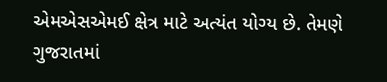એમએસએમઈ ક્ષેત્ર માટે અત્યંત યોગ્ય છે. તેમણે ગુજરાતમાં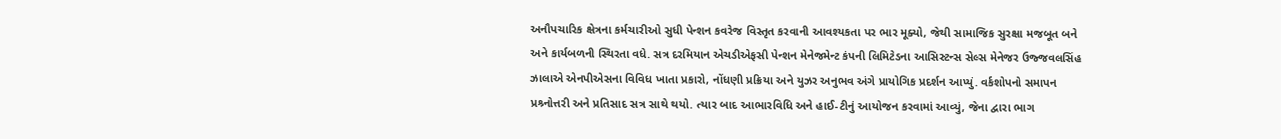અનૌપચારિક ક્ષેત્રના કર્મચારીઓ સુધી પેન્શન કવરેજ વિસ્તૃત કરવાની આવશ્યકતા પર ભાર મૂક્યો, જેથી સામાજિક સુરક્ષા મજબૂત બને અને કાર્યબળની સ્થિરતા વધે. સત્ર દરમિયાન એચડીએફસી પેન્શન મેનેજમેન્ટ કંપની લિમિટેડના આસિસ્ટન્સ સેલ્સ મેનેજર ઉજ્જવલસિંહ ઝાલાએ એનપીએસના વિવિધ ખાતા પ્રકારો, નોંધણી પ્રક્રિયા અને યુઝર અનુભવ અંગે પ્રાયોગિક પ્રદર્શન આપ્યું. વર્કશોપનો સમાપન પ્રશ્ર્નોત્તરી અને પ્રતિસાદ સત્ર સાથે થયો. ત્યાર બાદ આભારવિધિ અને હાઈ-ટીનું આયોજન કરવામાં આવ્યું, જેના દ્વારા ભાગ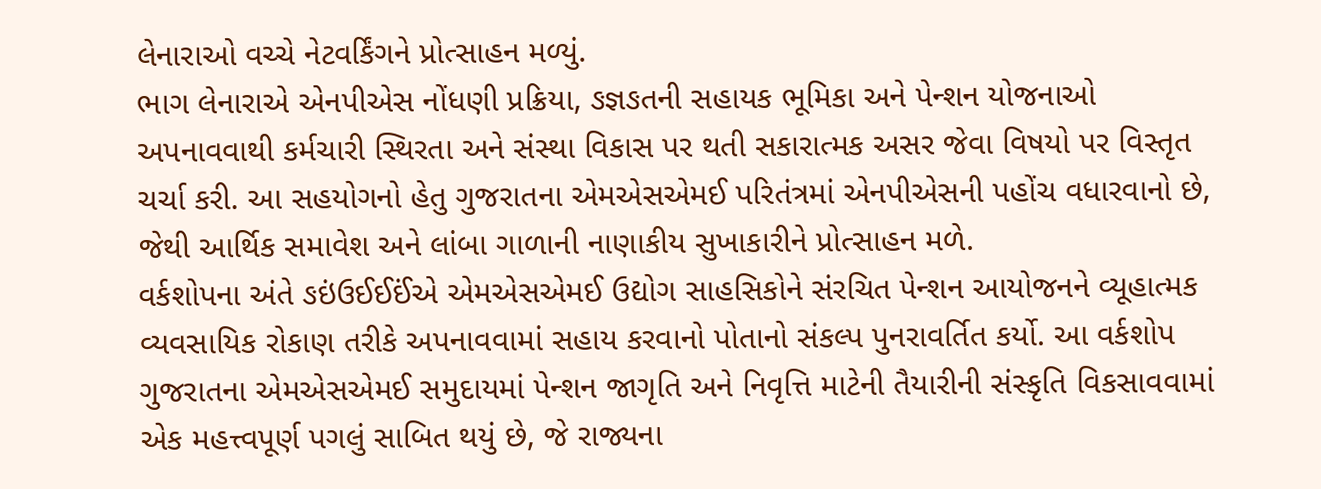લેનારાઓ વચ્ચે નેટવર્કિંગને પ્રોત્સાહન મળ્યું.
ભાગ લેનારાએ એનપીએસ નોંધણી પ્રક્રિયા, ઙજ્ઞઙતની સહાયક ભૂમિકા અને પેન્શન યોજનાઓ અપનાવવાથી કર્મચારી સ્થિરતા અને સંસ્થા વિકાસ પર થતી સકારાત્મક અસર જેવા વિષયો પર વિસ્તૃત ચર્ચા કરી. આ સહયોગનો હેતુ ગુજરાતના એમએસએમઈ પરિતંત્રમાં એનપીએસની પહોંચ વધારવાનો છે, જેથી આર્થિક સમાવેશ અને લાંબા ગાળાની નાણાકીય સુખાકારીને પ્રોત્સાહન મળે.
વર્કશોપના અંતે ઙઇંઉઈઈઈંએ એમએસએમઈ ઉદ્યોગ સાહસિકોને સંરચિત પેન્શન આયોજનને વ્યૂહાત્મક વ્યવસાયિક રોકાણ તરીકે અપનાવવામાં સહાય કરવાનો પોતાનો સંકલ્પ પુનરાવર્તિત કર્યો. આ વર્કશોપ ગુજરાતના એમએસએમઈ સમુદાયમાં પેન્શન જાગૃતિ અને નિવૃત્તિ માટેની તૈયારીની સંસ્કૃતિ વિકસાવવામાં એક મહત્ત્વપૂર્ણ પગલું સાબિત થયું છે, જે રાજ્યના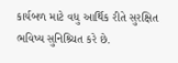કાર્યબળ માટે વધુ આર્થિક રીતે સુરક્ષિત ભવિષ્ય સુનિશ્ર્ચિત કરે છે.